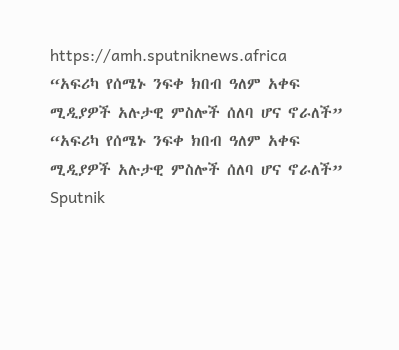https://amh.sputniknews.africa
“አፍሪካ የሰሜኑ ንፍቀ ክበብ ዓለም አቀፍ ሚዲያዎች አሉታዊ ምስሎች ሰለባ ሆና ኖራለች”
“አፍሪካ የሰሜኑ ንፍቀ ክበብ ዓለም አቀፍ ሚዲያዎች አሉታዊ ምስሎች ሰለባ ሆና ኖራለች”
Sputnik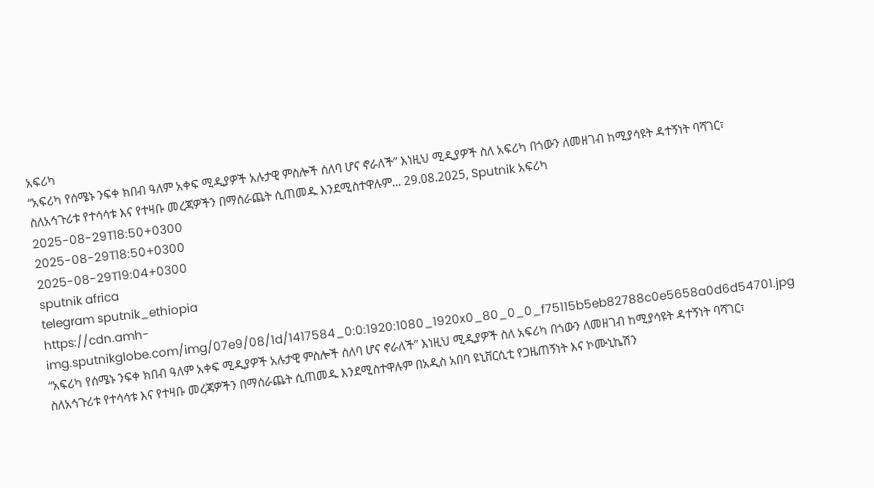አፍሪካ
“አፍሪካ የሰሜኑ ንፍቀ ክበብ ዓለም አቀፍ ሚዲያዎች አሉታዊ ምስሎች ሰለባ ሆና ኖራለች” እነዚህ ሚዲያዎች ስለ አፍሪካ በጎውን ለመዘገብ ከሚያሳዩት ዳተኝነት ባሻገር፣ ስለአኅጉሪቱ የተሳሳቱ እና የተዛቡ መረጃዎችን በማሰራጨት ሲጠመዱ እንደሚስተዋሉም... 29.08.2025, Sputnik አፍሪካ
2025-08-29T18:50+0300
2025-08-29T18:50+0300
2025-08-29T19:04+0300
sputnik africa
telegram sputnik_ethiopia
https://cdn.amh-img.sputnikglobe.com/img/07e9/08/1d/1417584_0:0:1920:1080_1920x0_80_0_0_f75115b5eb82788c0e5658a0d6d54701.jpg
“አፍሪካ የሰሜኑ ንፍቀ ክበብ ዓለም አቀፍ ሚዲያዎች አሉታዊ ምስሎች ሰለባ ሆና ኖራለች” እነዚህ ሚዲያዎች ስለ አፍሪካ በጎውን ለመዘገብ ከሚያሳዩት ዳተኝነት ባሻገር፣ ስለአኅጉሪቱ የተሳሳቱ እና የተዛቡ መረጃዎችን በማሰራጨት ሲጠመዱ እንደሚስተዋሉም በአዲስ አበባ ዩኒቨርሲቲ የጋዜጠኝነት እና ኮሙኒኬሽን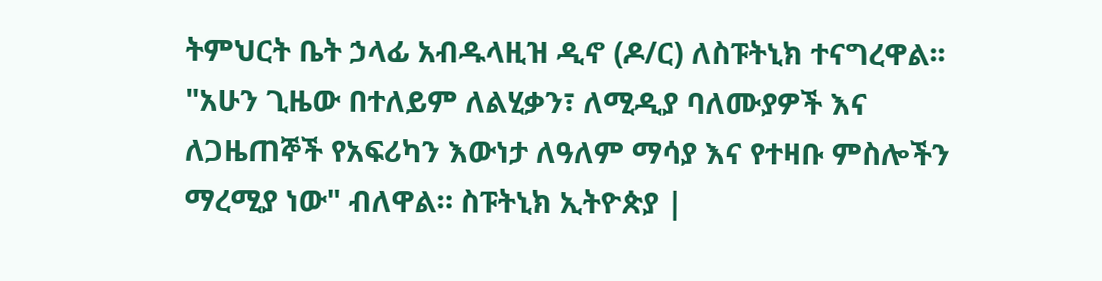ትምህርት ቤት ኃላፊ አብዱላዚዝ ዲኖ (ዶ/ር) ለስፑትኒክ ተናግረዋል፡፡"አሁን ጊዜው በተለይም ለልሂቃን፣ ለሚዲያ ባለሙያዎች እና ለጋዜጠኞች የአፍሪካን እውነታ ለዓለም ማሳያ እና የተዛቡ ምስሎችን ማረሚያ ነው" ብለዋል። ስፑትኒክ ኢትዮጵያ |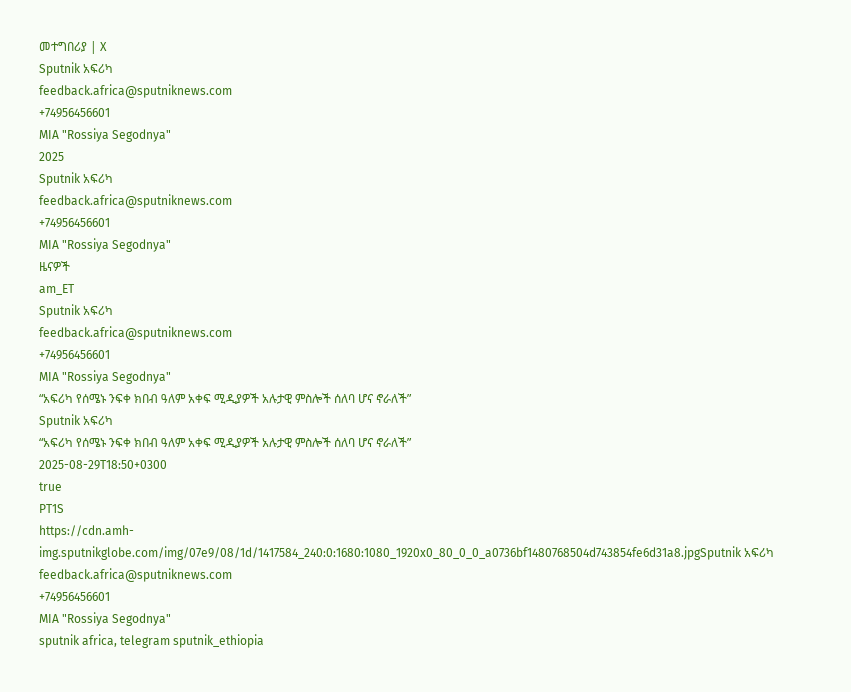መተግበሪያ | X
Sputnik አፍሪካ
feedback.africa@sputniknews.com
+74956456601
MIA "Rossiya Segodnya"
2025
Sputnik አፍሪካ
feedback.africa@sputniknews.com
+74956456601
MIA "Rossiya Segodnya"
ዜናዎች
am_ET
Sputnik አፍሪካ
feedback.africa@sputniknews.com
+74956456601
MIA "Rossiya Segodnya"
“አፍሪካ የሰሜኑ ንፍቀ ክበብ ዓለም አቀፍ ሚዲያዎች አሉታዊ ምስሎች ሰለባ ሆና ኖራለች”
Sputnik አፍሪካ
“አፍሪካ የሰሜኑ ንፍቀ ክበብ ዓለም አቀፍ ሚዲያዎች አሉታዊ ምስሎች ሰለባ ሆና ኖራለች”
2025-08-29T18:50+0300
true
PT1S
https://cdn.amh-img.sputnikglobe.com/img/07e9/08/1d/1417584_240:0:1680:1080_1920x0_80_0_0_a0736bf1480768504d743854fe6d31a8.jpgSputnik አፍሪካ
feedback.africa@sputniknews.com
+74956456601
MIA "Rossiya Segodnya"
sputnik africa, telegram sputnik_ethiopia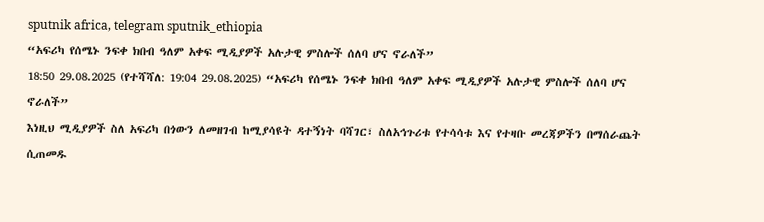sputnik africa, telegram sputnik_ethiopia
“አፍሪካ የሰሜኑ ንፍቀ ክበብ ዓለም አቀፍ ሚዲያዎች አሉታዊ ምስሎች ሰለባ ሆና ኖራለች”
18:50 29.08.2025 (የተሻሻለ: 19:04 29.08.2025) “አፍሪካ የሰሜኑ ንፍቀ ክበብ ዓለም አቀፍ ሚዲያዎች አሉታዊ ምስሎች ሰለባ ሆና ኖራለች”
እነዚህ ሚዲያዎች ስለ አፍሪካ በጎውን ለመዘገብ ከሚያሳዩት ዳተኝነት ባሻገር፣ ስለአኅጉሪቱ የተሳሳቱ እና የተዛቡ መረጃዎችን በማሰራጨት ሲጠመዱ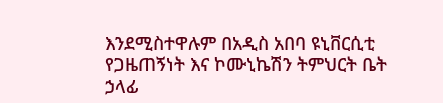እንደሚስተዋሉም በአዲስ አበባ ዩኒቨርሲቲ የጋዜጠኝነት እና ኮሙኒኬሽን ትምህርት ቤት ኃላፊ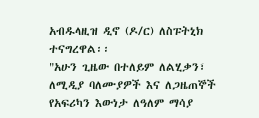አብዱላዚዝ ዲኖ (ዶ/ር) ለስፑትኒክ ተናግረዋል፡፡
"አሁን ጊዜው በተለይም ለልሂቃን፣ ለሚዲያ ባለሙያዎች እና ለጋዜጠኞች የአፍሪካን እውነታ ለዓለም ማሳያ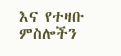እና የተዛቡ ምስሎችን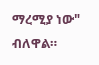ማረሚያ ነው" ብለዋል።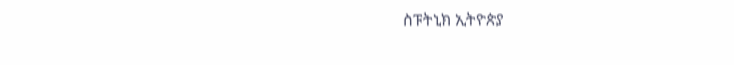ስፑትኒክ ኢትዮጵያ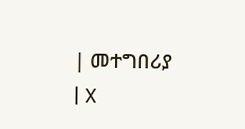| መተግበሪያ | X